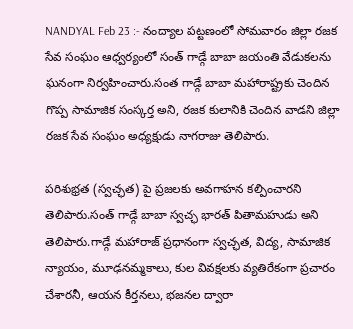NANDYAL Feb 23 :- నంద్యాల పట్టణంలో సోమవారం జిల్లా రజక సేవ సంఘం ఆధ్వర్యంలో సంత్ గాడ్గే బాబా జయంతి వేడుకలను ఘనంగా నిర్వహించారు.సంత గాడ్గే బాబా మహారాష్ట్రకు చెందిన గొప్ప సామాజిక సంస్కర్త అని, రజక కులానికి చెందిన వాడని జిల్లా రజక సేవ సంఘం అధ్యక్షుడు నాగరాజు తెలిపారు.

పరిశుభ్రత (స్వచ్ఛత) పై ప్రజలకు అవగాహన కల్పించారని తెలిపారు.సంత్ గాడ్గే బాబా స్వచ్ఛ భారత్ పితామహుడు అని తెలిపారు.గాడ్గే మహారాజ్ ప్రధానంగా స్వచ్ఛత, విద్య, సామాజిక న్యాయం, మూఢనమ్మకాలు, కుల వివక్షలకు వ్యతిరేకంగా ప్రచారం చేశారనీ, ఆయన కీర్తనలు, భజనల ద్వారా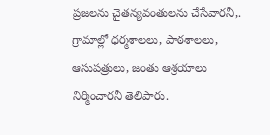ప్రజలను చైతన్యవంతులను చేసేవారనీ,. గ్రామాల్లో ధర్మశాలలు, పాఠశాలలు, ఆసుపత్రులు, జంతు ఆశ్రయాలు నిర్మించారనీ తెలిపారు.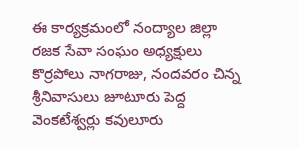ఈ కార్యక్రమంలో నంద్యాల జిల్లా రజక సేవా సంఘం అధ్యక్షులు కొర్రపోలు నాగరాజు, నందవరం చిన్న శ్రీనివాసులు జూటూరు పెద్ద వెంకటేశ్వర్లు కవులూరు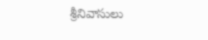శ్రీనివాసులు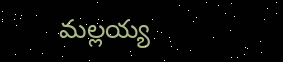మల్లయ్య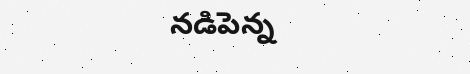నడిపెన్న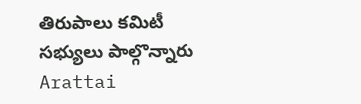తిరుపాలు కమిటీ సభ్యులు పాల్గొన్నారు
Arattai